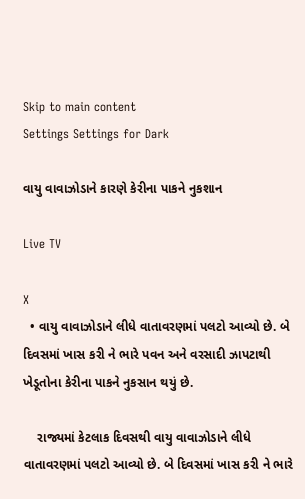Skip to main content
Settings Settings for Dark

વાયુ વાવાઝોડાને કારણે કેરીના પાકને નુકશાન

Live TV

X
  • વાયુ વાવાઝોડાને લીધે વાતાવરણમાં પલટો આવ્યો છે. બે દિવસમાં ખાસ કરી ને ભારે પવન અને વરસાદી ઝાપટાથી ખેડૂતોના કેરીના પાકને નુકસાન થયું છે.

    રાજ્યમાં કેટલાક દિવસથી વાયુ વાવાઝોડાને લીધે વાતાવરણમાં પલટો આવ્યો છે. બે દિવસમાં ખાસ કરી ને ભારે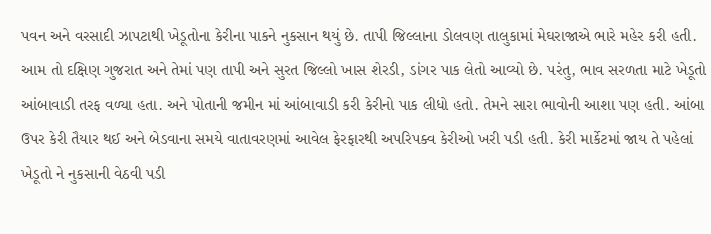પવન અને વરસાદી ઝાપટાથી ખેડૂતોના કેરીના પાકને નુકસાન થયું છે. તાપી જિલ્લાના ડોલવણ તાલુકામાં મેઘરાજાએ ભારે મહેર કરી હતી. આમ તો દક્ષિણ ગુજરાત અને તેમાં પણ તાપી અને સુરત જિલ્લો ખાસ શેરડી, ડાંગર પાક લેતો આવ્યો છે. પરંતુ, ભાવ સરળતા માટે ખેડૂતો આંબાવાડી તરફ વળ્યા હતા. અને પોતાની જમીન માં આંબાવાડી કરી કેરીનો પાક લીધો હતો. તેમને સારા ભાવોની આશા પણ હતી. આંબા ઉપર કેરી તૈયાર થઈ અને બેડવાના સમયે વાતાવરણમાં આવેલ ફેરફારથી અપરિપક્વ કેરીઓ ખરી પડી હતી. કેરી માર્કેટમાં જાય તે પહેલાં ખેડૂતો ને નુકસાની વેઠવી પડી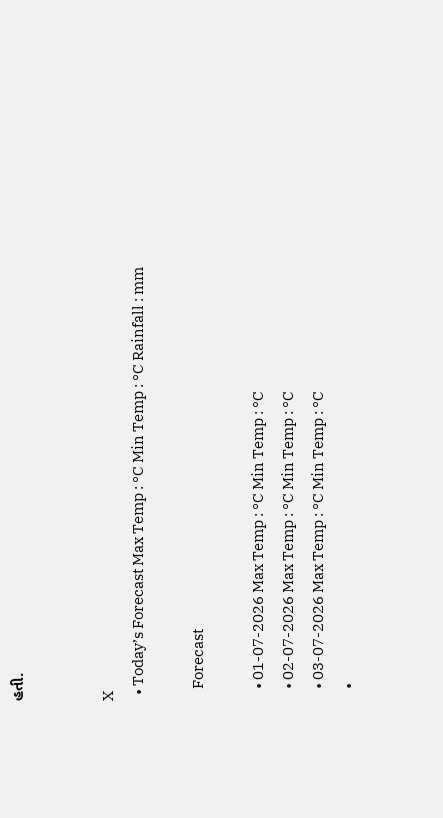હતી.


X
  • Today’s Forecast Max Temp : °C Min Temp : °C Rainfall : mm

    Forecast

    • 01-07-2026 Max Temp : °C Min Temp : °C
    • 02-07-2026 Max Temp : °C Min Temp : °C
    • 03-07-2026 Max Temp : °C Min Temp : °C
    •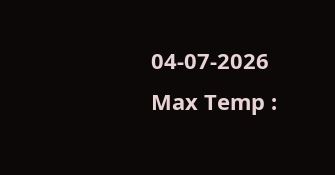04-07-2026 Max Temp :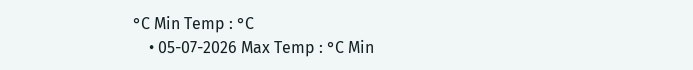°C Min Temp : °C
    • 05-07-2026 Max Temp : °C Min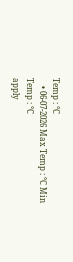Temp : °C
    • 06-07-2026 Max Temp : °C Min Temp : °C
apply